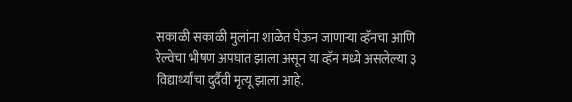सकाळी सकाळी मुलांना शाळेत घेऊन जाणाऱ्या व्हॅनचा आणि रेल्वेचा भीषण अपघात झाला असून या व्हॅन मध्ये असलेल्या ३ विद्यार्थ्यांचा दुर्दैवी मृत्यू झाला आहे.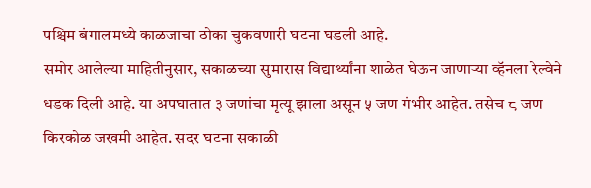पश्चिम बंगालमध्ये काळजाचा ठोका चुकवणारी घटना घडली आहे.
समोर आलेल्या माहितीनुसार, सकाळच्या सुमारास विद्यार्थ्यांना शाळेत घेऊन जाणाऱ्या व्हॅनला रेल्वेने धडक दिली आहे. या अपघातात ३ जणांचा मृत्यू झाला असून ५ जण गंभीर आहेत. तसेच ८ जण किरकोळ जखमी आहेत. सदर घटना सकाळी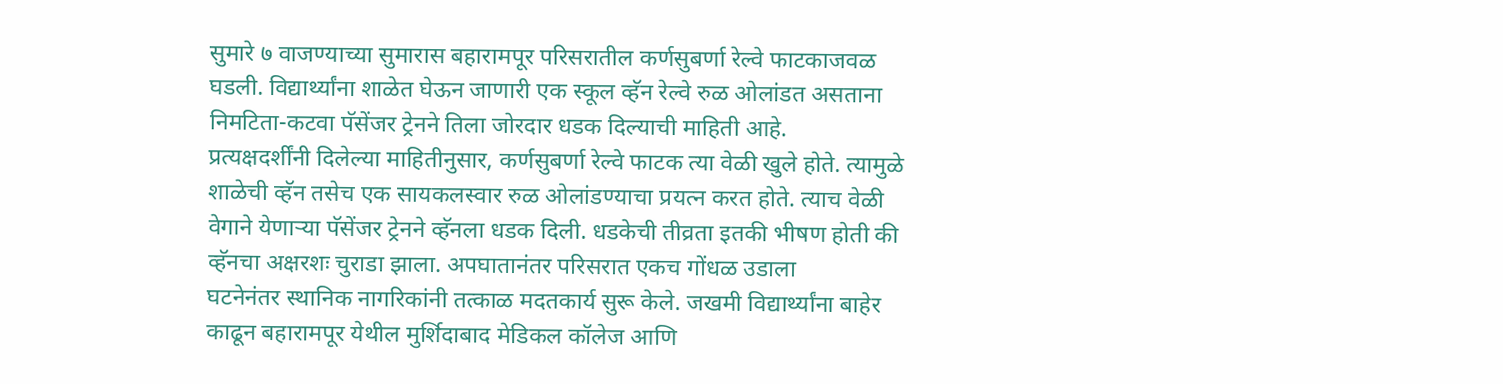सुमारे ७ वाजण्याच्या सुमारास बहारामपूर परिसरातील कर्णसुबर्णा रेल्वे फाटकाजवळ घडली. विद्यार्थ्यांना शाळेत घेऊन जाणारी एक स्कूल व्हॅन रेल्वे रुळ ओलांडत असताना निमटिता-कटवा पॅसेंजर ट्रेनने तिला जोरदार धडक दिल्याची माहिती आहे.
प्रत्यक्षदर्शींनी दिलेल्या माहितीनुसार, कर्णसुबर्णा रेल्वे फाटक त्या वेळी खुले होते. त्यामुळे शाळेची व्हॅन तसेच एक सायकलस्वार रुळ ओलांडण्याचा प्रयत्न करत होते. त्याच वेळी वेगाने येणाऱ्या पॅसेंजर ट्रेनने व्हॅनला धडक दिली. धडकेची तीव्रता इतकी भीषण होती की व्हॅनचा अक्षरशः चुराडा झाला. अपघातानंतर परिसरात एकच गोंधळ उडाला
घटनेनंतर स्थानिक नागरिकांनी तत्काळ मदतकार्य सुरू केले. जखमी विद्यार्थ्यांना बाहेर काढून बहारामपूर येथील मुर्शिदाबाद मेडिकल कॉलेज आणि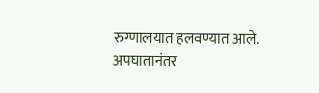रुग्णालयात हलवण्यात आले. अपघातानंतर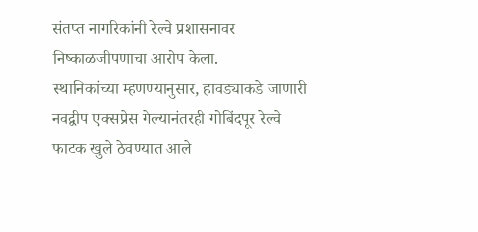संतप्त नागरिकांनी रेल्वे प्रशासनावर निष्काळजीपणाचा आरोप केला.
स्थानिकांच्या म्हणण्यानुसार, हावड्याकडे जाणारी नवद्वीप एक्सप्रेस गेल्यानंतरही गोबिंदपूर रेल्वे फाटक खुले ठेवण्यात आले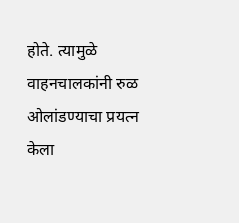होते. त्यामुळे वाहनचालकांनी रुळ ओलांडण्याचा प्रयत्न केला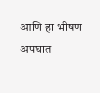आणि हा भीषण अपघात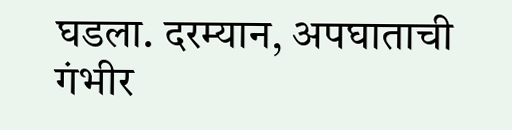घडला. दरम्यान, अपघाताची गंभीर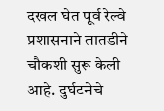दखल घेत पूर्व रेल्वे प्रशासनाने तातडीने चौकशी सुरू केली आहे. दुर्घटनेचे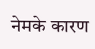नेमके कारण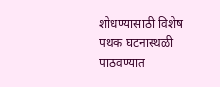शोधण्यासाठी विशेष पथक घटनास्थळी पाठवण्यात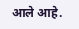आले आहे.